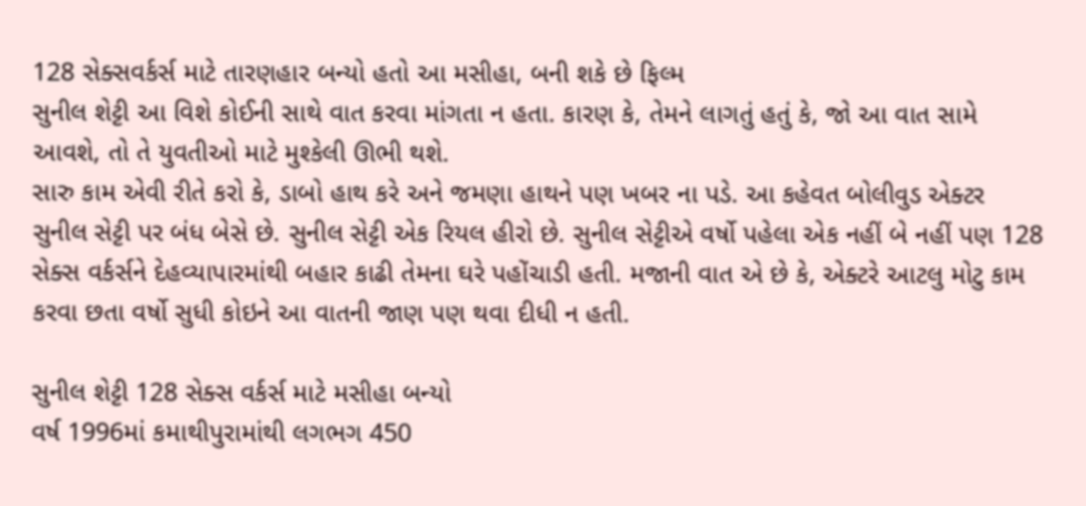128 સેક્સવર્કર્સ માટે તારણહાર બન્યો હતો આ મસીહા, બની શકે છે ફિલ્મ
સુનીલ શેટ્ટી આ વિશે કોઈની સાથે વાત કરવા માંગતા ન હતા. કારણ કે, તેમને લાગતું હતું કે, જો આ વાત સામે આવશે, તો તે યુવતીઓ માટે મુશ્કેલી ઊભી થશે.
સારુ કામ એવી રીતે કરો કે, ડાબો હાથ કરે અને જમણા હાથને પણ ખબર ના પડે. આ કહેવત બોલીવુડ એક્ટર સુનીલ સેટ્ટી પર બંધ બેસે છે. સુનીલ સેટ્ટી એક રિયલ હીરો છે. સુનીલ સેટ્ટીએ વર્ષો પહેલા એક નહીં બે નહીં પણ 128 સેક્સ વર્કર્સને દેહવ્યાપારમાંથી બહાર કાઢી તેમના ઘરે પહોંચાડી હતી. મજાની વાત એ છે કે, એક્ટરે આટલુ મોટુ કામ કરવા છતા વર્ષો સુધી કોઇને આ વાતની જાણ પણ થવા દીધી ન હતી.

સુનીલ શેટ્ટી 128 સેક્સ વર્કર્સ માટે મસીહા બન્યો
વર્ષ 1996માં કમાથીપુરામાંથી લગભગ 450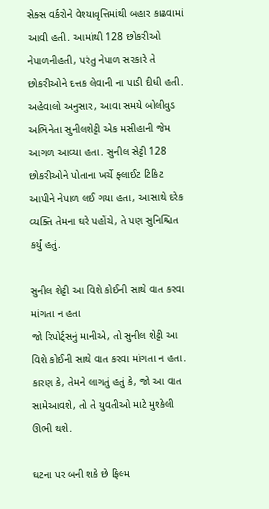સેક્સ વર્કરોને વેશ્યાવૃત્તિમાંથી બહાર કાઢવામાં આવી હતી. આમાંથી 128 છોકરીઓ નેપાળનીહતી, પરંતુ નેપાળ સરકારે તે છોકરીઓને દત્તક લેવાની ના પાડી દીધી હતી.
અહેવાલો અનુસાર, આવા સમયે બોલીવુડ અભિનેતા સુનીલશેટ્ટી એક મસીહાની જેમ આગળ આવ્યા હતા. સુનીલ સેટ્ટી 128 છોકરીઓને પોતાના ખર્ચે ફ્લાઈટ ટિકિટ આપીને નેપાળ લઈ ગયા હતા, આસાથે દરેક વ્યક્તિ તેમના ઘરે પહોંચે, તે પણ સુનિશ્ચિત કર્યું હતું.

સુનીલ શેટ્ટી આ વિશે કોઈની સાથે વાત કરવા માંગતા ન હતા
જો રિપોર્ટ્સનું માનીએ, તો સુનીલ શેટ્ટી આ વિશે કોઈની સાથે વાત કરવા માંગતા ન હતા. કારણ કે, તેમને લાગતું હતું કે, જો આ વાત સામેઆવશે, તો તે યુવતીઓ માટે મુશ્કેલી ઊભી થશે.

ઘટના પર બની શકે છે ફિલ્મ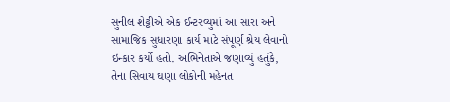સુનીલ શેટ્ટીએ એક ઈન્ટરવ્યુમાં આ સારા અને સામાજિક સુધારણા કાર્ય માટે સંપૂર્ણ શ્રેય લેવાનો ઇન્કાર કર્યો હતો. અભિનેતાએ જણાવ્યું હતુંકે, તેના સિવાય ઘણા લોકોની મહેનત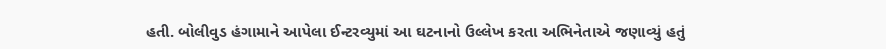હતી. બોલીવુડ હંગામાને આપેલા ઈન્ટરવ્યુમાં આ ઘટનાનો ઉલ્લેખ કરતા અભિનેતાએ જણાવ્યું હતું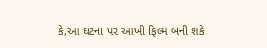કે,આ ઘટના પર આખી ફિલ્મ બની શકે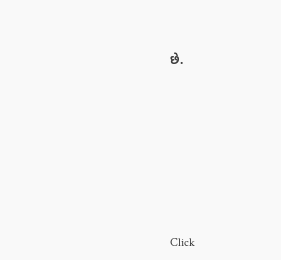છે.












Click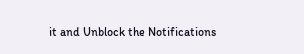it and Unblock the Notifications